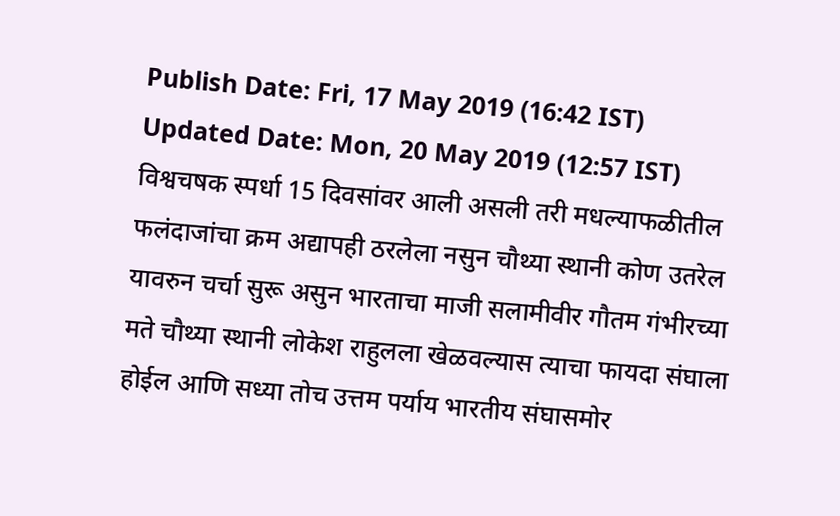Publish Date: Fri, 17 May 2019 (16:42 IST)
Updated Date: Mon, 20 May 2019 (12:57 IST)
विश्वचषक स्पर्धा 15 दिवसांवर आली असली तरी मधल्याफळीतील फलंदाजांचा क्रम अद्यापही ठरलेला नसुन चौथ्या स्थानी कोण उतरेल यावरुन चर्चा सुरू असुन भारताचा माजी सलामीवीर गौतम गंभीरच्या मते चौथ्या स्थानी लोकेश राहुलला खेळवल्यास त्याचा फायदा संघाला होईल आणि सध्या तोच उत्तम पर्याय भारतीय संघासमोर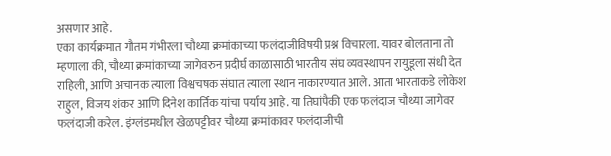असणार आहे.
एका कार्यक्रमात गौतम गंभीरला चौथ्या क्रमांकाच्या फलंदाजीविषयी प्रश्न विचारला. यावर बोलताना तो म्हणाला की, चौथ्या क्रमांकाच्या जागेवरुन प्रदीर्घ काळासाठी भारतीय संघ व्यवस्थापन रायुडूला संधी देत राहिली, आणि अचानक त्याला विश्वचषक संघात त्याला स्थान नाकारण्यात आले. आता भारताकडे लोकेश राहुल, विजय शंकर आणि दिनेश कार्तिक यांचा पर्याय आहे. या तिघांपैकी एक फलंदाज चौथ्या जागेवर फलंदाजी करेल. इंग्लंडमधील खेळपट्टीवर चौथ्या क्रमांकावर फलंदाजीची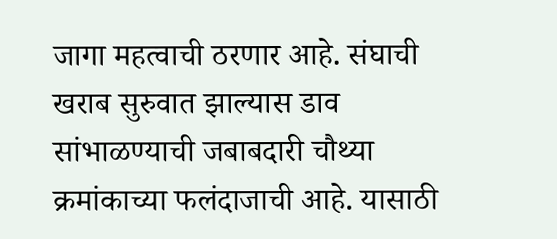जागा महत्वाची ठरणार आहे. संघाची खराब सुरुवात झाल्यास डाव सांभाळण्याची जबाबदारी चौथ्या क्रमांकाच्या फलंदाजाची आहे. यासाठी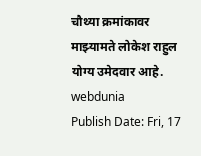चौथ्या क्रमांकावर माझ्यामते लोकेश राहुल योग्य उमेदवार आहे.
webdunia
Publish Date: Fri, 17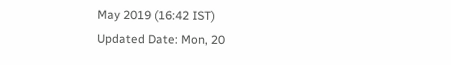May 2019 (16:42 IST)
Updated Date: Mon, 20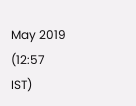May 2019 (12:57 IST)